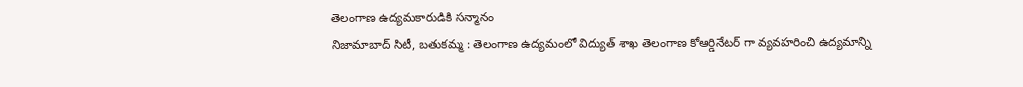తెలంగాణ ఉద్యమకారుడికి సన్మానం
నిజామాబాద్ సిటీ, బతుకమ్మ : తెలంగాణ ఉద్యమంలో విద్యుత్ శాఖ తెలంగాణ కోఆర్డినేటర్ గా వ్యవహరించి ఉద్యమాన్ని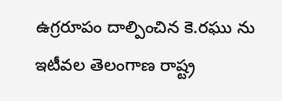ఉగ్రరూపం దాల్పించిన కె.రఘు ను ఇటీవల తెలంగాణ రాష్ట్ర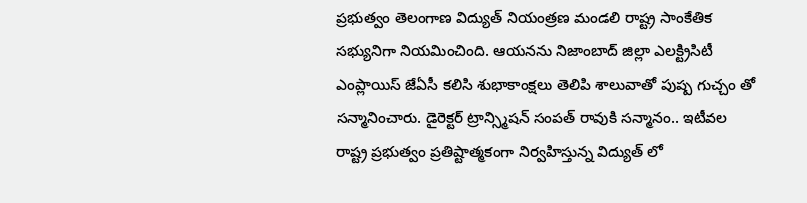ప్రభుత్వం తెలంగాణ విద్యుత్ నియంత్రణ మండలి రాష్ట్ర సాంకేతిక సభ్యునిగా నియమించింది. ఆయనను నిజాంబాద్ జిల్లా ఎలక్ట్రిసిటీ ఎంప్లాయిస్ జేఏసీ కలిసి శుభాకాంక్షలు తెలిపి శాలువాతో పుష్ప గుచ్చం తో సన్మానించారు. డైరెక్టర్ ట్రాన్స్మిషన్ సంపత్ రావుకి సన్మానం.. ఇటీవల రాష్ట్ర ప్రభుత్వం ప్రతిష్టాత్మకంగా నిర్వహిస్తున్న విద్యుత్ లో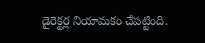డైరెక్టర్ల నియామకం చేపట్టింది.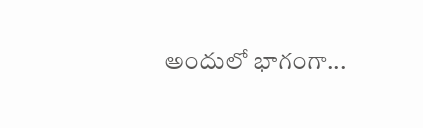అందులో భాగంగా...